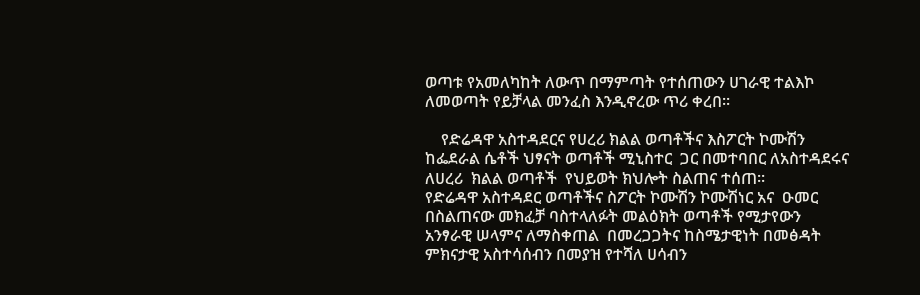ወጣቱ የአመለካከት ለውጥ በማምጣት የተሰጠውን ሀገራዊ ተልእኮ ለመወጣት የይቻላል መንፈስ እንዲኖረው ጥሪ ቀረበ፡፡

    የድሬዳዋ አስተዳደርና የሀረሪ ክልል ወጣቶችና እስፖርት ኮሙሽን  ከፌደራል ሴቶች ህፃናት ወጣቶች ሚኒስተር  ጋር በመተባበር ለአስተዳደሩና  ለሀረሪ  ክልል ወጣቶች  የህይወት ክህሎት ስልጠና ተሰጠ፡፡        የድሬዳዋ አስተዳደር ወጣቶችና ስፖርት ኮሙሽን ኮሙሽነር አና  ዑመር በስልጠናው መክፈቻ ባስተላለፉት መልዕክት ወጣቶች የሚታየውን አንፃራዊ ሠላምና ለማስቀጠል  በመረጋጋትና ከስሜታዊነት በመፅዳት ምክናታዊ አስተሳሰብን በመያዝ የተሻለ ሀሳብን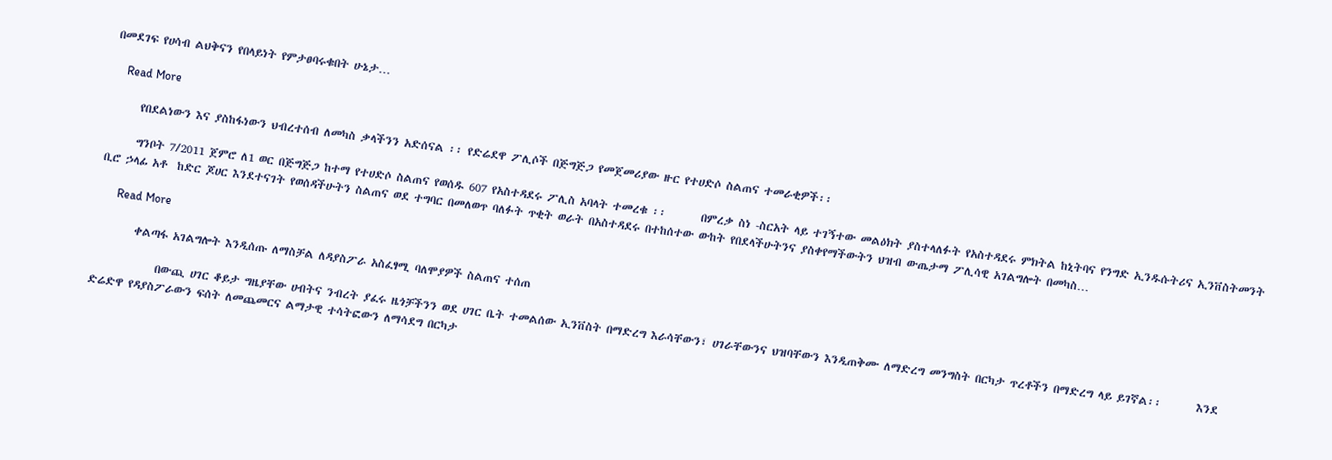በመደገፍ የሀሳብ ልህቅናን የበላይነት የምታፀባሩቁበት ሁኔታ…

    Read More

      የበደልነውን እና ያስከፋነውን ህብረተሰብ ለመካስ ቃላችንን አድሰናል ፡፡ የድሬደዋ ፖሊሶች በጅግጅጋ የመጀመሪያው ዙር የተሀድሶ ስልጠና ተመራቂዎች፡፡

      ግንቦት 7/2011 ጀምሮ ለ1 ወር በጅግጅጋ ከተማ የተሀድሶ ስልጠና የወሰዱ 607 የአስተዳደሩ ፖሊስ አባላት ተመረቁ ፡፡       በምረቃ ስነ -ስርአት ላይ ተገኝተው መልዕክት ያስተላለፉት የአስተዳደሩ ምክትል ከኒትባና የንግድ ኢንዱሱትሪና ኢንቨስትመንት ቢሮ ኃላፊ አቶ  ከድር ጆሀር እንደተናገት የወሰዳችሁትን ስልጠና ወደ ተግባር በመለወጥ ባለፉት ጥቂት ወራት በአስተዳደሩ በተከሰተው ውከት የበደላችሁትንና ያስቀየማችውትን ህዝብ ውጤታማ ፖሊሳዊ አገልግሎት በመካስ…

      Read More

        ቀልጣፋ አገልግሎት እንዲሰጡ ለማስቻል ለዳያስፖራ አስፈፃሚ ባለሞያዎች ስልጠና ተሰጠ

             በውጪ ሀገር ቆይታ ግዜያቸው ሀብትና ንብረት ያፈሩ ዜጎቻችንን ወደ ሀገር ቤት ተመልሰው ኢንቨስት በማድረግ እራሳቸውን፣ ሀገራቸውንና ህዝባቸውን እንዲጠቅሙ ለማድረግ መንግስት በርካታ ጥረቶችን በማድረግ ላይ ይገኛል፡፡       እንደ ድሬድዋ የዳያስፖራውን ፍሰት ለመጨመርና ልማታዊ ተሳትፎውን ለማሳደግ በርካታ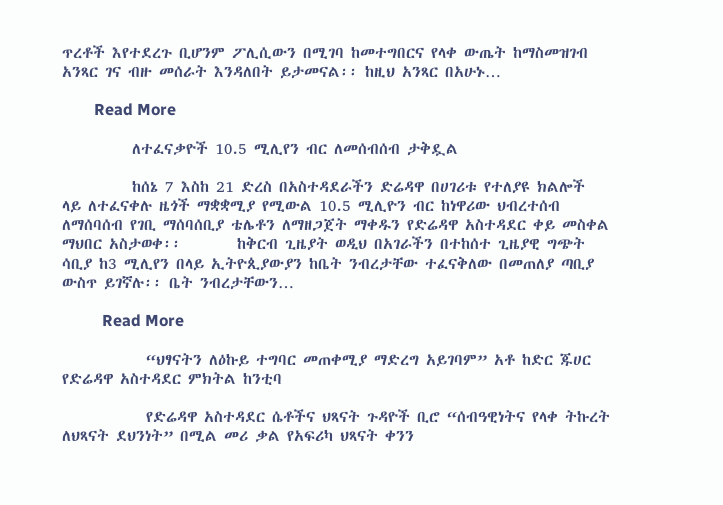ጥረቶች እየተደረጉ ቢሆንም ፖሊሲውን በሚገባ ከመተግበርና የላቀ ውጤት ከማስመዝገብ አንጻር ገና ብዙ መሰራት እንዳለበት ይታመናል፡፡ ከዚህ አንጻር በአሁኑ…

        Read More

          ለተፈናቃዮች 10.5 ሚሊየን ብር ለመሰብሰብ ታቅዷል

          ከሰኔ 7 እስከ 21 ድረስ በአስተዳደራችን ድሬዳዋ በሀገሪቱ የተለያዩ ክልሎች ላይ ለተፈናቀሉ ዜጎች ማቋቋሚያ የሚውል 10.5 ሚሊዮን ብር ከነዋሪው ህብረተሰብ ለማሰባሰብ የገቢ ማሰባሰቢያ ቴሌቶን ለማዘጋጀት ማቀዱን የድሬዳዋ አስተዳደር ቀይ መስቀል ማህበር አስታወቀ፡፡        ከቅርብ ጊዜያት ወዲህ በአገራችን በተከሰተ ጊዜያዊ ግጭት ሳቢያ ከ3 ሚሊየን በላይ ኢትዮጲያውያን ከቤት ንብረታቸው ተፈናቅለው በመጠለያ ጣቢያ ውስጥ ይገኛሉ፡፡ ቤት ንብረታቸውን…

          Read More

            “ህፃናትን ለዕኩይ ተግባር መጠቀሚያ ማድረግ አይገባም” አቶ ከድር ጁሀር የድሬዳዋ አስተዳደር ምክትል ከንቲባ

            የድሬዳዋ አስተዳደር ሴቶችና ህጻናት ጉዳዮች ቢሮ “ሰብዓዊነትና የላቀ ትኩረት ለህጻናት ደህንነት” በሚል መሪ ቃል የአፍሪካ ህጻናት ቀንን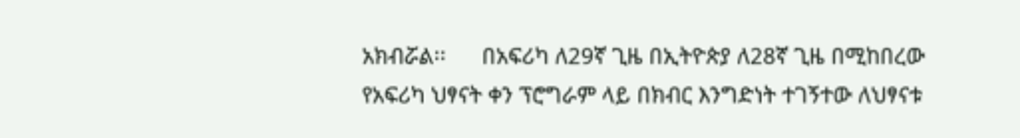አክብሯል፡፡      በአፍሪካ ለ29ኛ ጊዜ በኢትዮጵያ ለ28ኛ ጊዜ በሚከበረው የአፍሪካ ህፃናት ቀን ፕሮግራም ላይ በክብር እንግድነት ተገኝተው ለህፃናቱ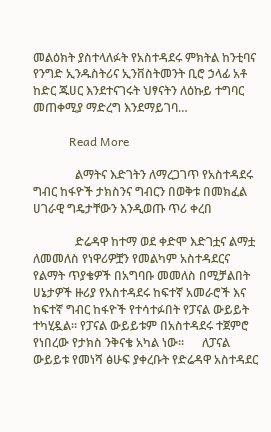መልዕክት ያስተላለፉት የአስተዳደሩ ምክትል ከንቲባና የንግድ ኢንዱስትሪና ኢንቨስትመንት ቢሮ ኃላፊ አቶ ከድር ጁሀር እንደተናገሩት ህፃናትን ለዕኩይ ተግባር መጠቀሚያ ማድረግ እንደማይገባ…

            Read More

              ልማትና እድገትን ለማረጋገጥ የአስተዳደሩ ግብር ከፋዮች ታክስንና ግብርን በወቅቱ በመክፈል ሀገራዊ ግዴታቸውን እንዲወጡ ጥሪ ቀረበ

              ድሬዳዋ ከተማ ወደ ቀድሞ እድገቷና ልማቷ ለመመለስ የነዋሪዎቿን የመልካም አስተዳደርና የልማት ጥያቄዎች በአግባቡ መመለስ በሚቻልበት ሀኔታዎች ዙሪያ የአስተዳደሩ ከፍተኛ አመራሮች እና ከፍተኛ ግብር ከፋዮች የተሳተፉበት የፓናል ውይይት ተካሂዷል፡፡ የፓናል ውይይቱም በአስተዳደሩ ተጀምሮ የነበረው የታክስ ንቅናቄ አካል ነው፡፡      ለፓናል ውይይቱ የመነሻ ፅሁፍ ያቀረቡት የድሬዳዋ አስተዳደር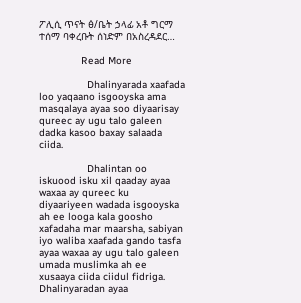ፖሊሲ ጥናት ፅ/ቤት ኃላፊ አቶ ግርማ ተሰማ ባቀረቡት ሰነድም በአስረዳደር…

              Read More

                Dhalinyarada xaafada loo yaqaano isgooyska ama masqalaya ayaa soo diyaarisay qureec ay ugu talo galeen dadka kasoo baxay salaada ciida.

                Dhalintan oo iskuood isku xil qaaday ayaa waxaa ay qureec ku diyaariyeen wadada isgooyska ah ee looga kala goosho xafadaha mar maarsha, sabiyan iyo waliba xaafada gando tasfa ayaa waxaa ay ugu talo galeen umada muslimka ah ee xusaaya ciida ciidul fidriga.   Dhalinyaradan ayaa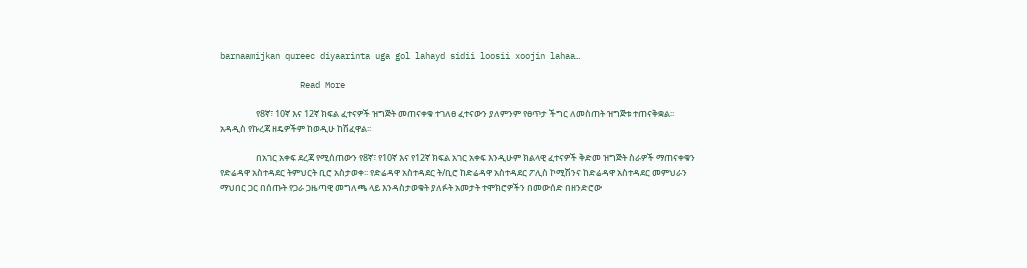barnaamijkan qureec diyaarinta uga gol lahayd sidii loosii xoojin lahaa…

                Read More

                  የ8ኛ፣ 10ኛ እና 12ኛ ክፍል ፈተናዎች ዝግጅት መጠናቀቁ ተገለፀ ፈተናውን ያለምንም የፀጥታ ችግር ለመስጠት ዝግጅቱ ተጠናቅቋል፡፡ አዳዲስ የኩረጃ ዘዴዎችም ከወዲሁ ከሽፈዋል፡፡

                  በአገር አቀፍ ደረጃ የሚሰጠውን የ8ኛ፣ የ10ኛ እና የ12ኛ ክፍል አገር አቀፍ እንዲሁም ክልላዊ ፈተናዎች ቅድመ ዝግጅት ስራዎች ማጠናቀቁን የድሬዳዋ አስተዳደር ትምህርት ቢሮ አስታወቀ፡፡ የድሬዳዋ አስተዳደር ት/ቢሮ ከድሬዳዋ አስተዳደር ፖሊስ ኮሚሽንና ከድሬዳዋ አስተዳደር መምህራን ማህበር ጋር በሰጡት የጋራ ጋዜጣዊ መግለጫ ላይ እንዳስታወቁት ያለፉት አመታት ተሞክሮዎችን በመውሰድ በዘንድሮው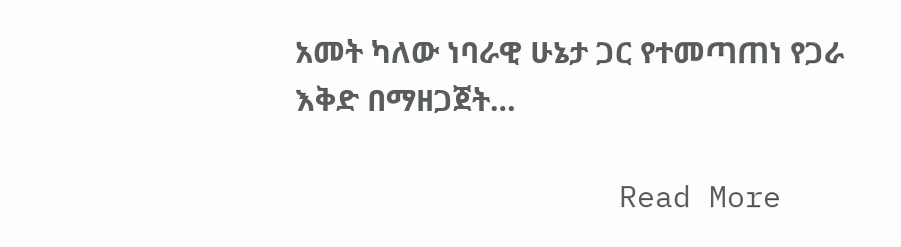አመት ካለው ነባራዊ ሁኔታ ጋር የተመጣጠነ የጋራ እቅድ በማዘጋጀት…

                  Read More